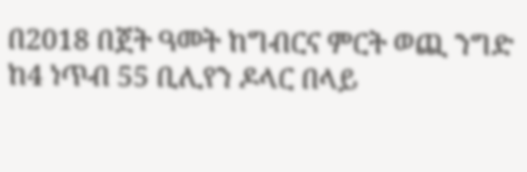በ2018 በጀት ዓመት ከግብርና ምርት ወጪ ንግድ ከ4 ነጥብ 55 ቢሊየን ዶላር በላይ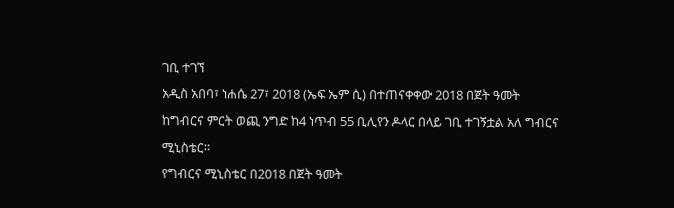ገቢ ተገኘ
አዲስ አበባ፣ ነሐሴ 27፣ 2018 (ኤፍ ኤም ሲ) በተጠናቀቀው 2018 በጀት ዓመት ከግብርና ምርት ወጪ ንግድ ከ4 ነጥብ 55 ቢሊየን ዶላር በላይ ገቢ ተገኝቷል አለ ግብርና ሚኒስቴር።
የግብርና ሚኒስቴር በ2018 በጀት ዓመት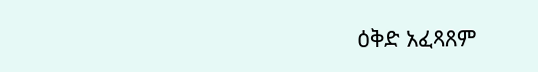ዕቅድ አፈጻጸም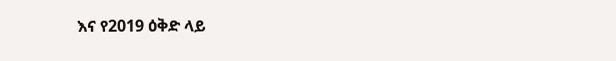እና የ2019 ዕቅድ ላይ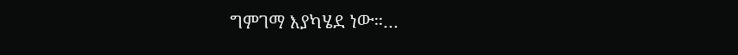ግምገማ እያካሄደ ነው።…